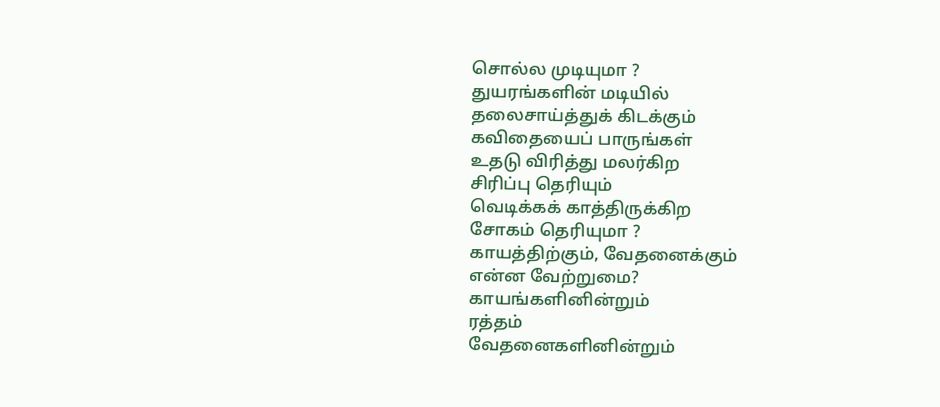சொல்ல முடியுமா ?
துயரங்களின் மடியில்
தலைசாய்த்துக் கிடக்கும்
கவிதையைப் பாருங்கள்
உதடு விரித்து மலர்கிற
சிரிப்பு தெரியும்
வெடிக்கக் காத்திருக்கிற
சோகம் தெரியுமா ?
காயத்திற்கும், வேதனைக்கும்
என்ன வேற்றுமை?
காயங்களினின்றும்
ரத்தம்
வேதனைகளினின்றும்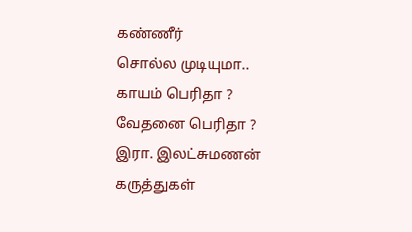கண்ணீர்
சொல்ல முடியுமா..
காயம் பெரிதா ?
வேதனை பெரிதா ?
இரா. இலட்சுமணன்
கருத்துகள்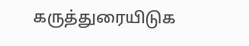கருத்துரையிடுக